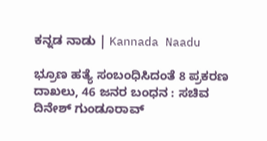ಕನ್ನಡ ನಾಡು | Kannada Naadu

ಭ್ರೂಣ ಹತ್ಯೆ ಸಂಬಂಧಿಸಿದಂತೆ 8 ಪ್ರಕರಣ ದಾಖಲು, 46 ಜನರ ಬಂಧನ : ಸಚಿವ ದಿನೇಶ್ ಗುಂಡೂರಾವ್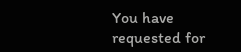You have requested for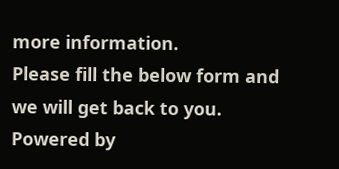more information.
Please fill the below form and we will get back to you.
Powered by